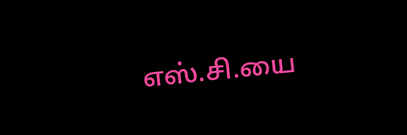எஸ்.சி.யை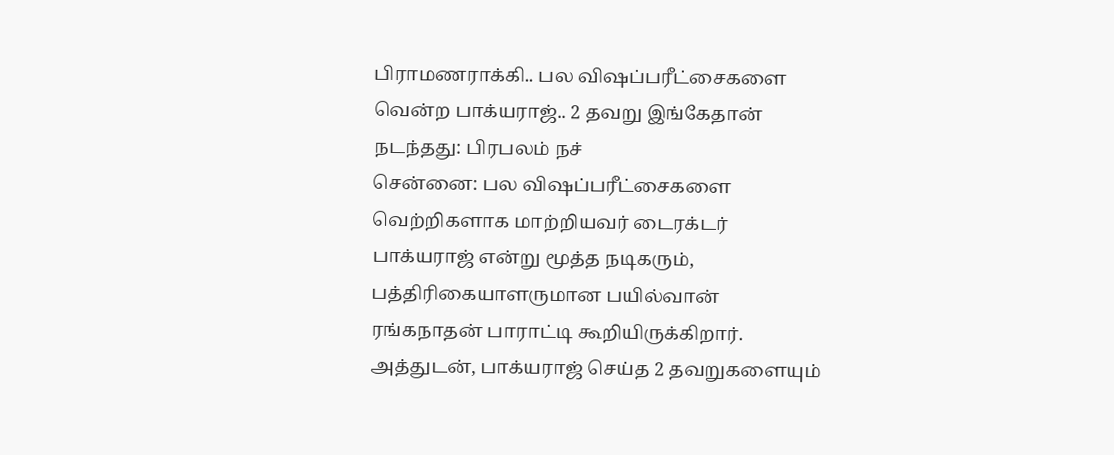பிராமணராக்கி.. பல விஷப்பரீட்சைகளை வென்ற பாக்யராஜ்.. 2 தவறு இங்கேதான் நடந்தது: பிரபலம் நச்
சென்னை: பல விஷப்பரீட்சைகளை வெற்றிகளாக மாற்றியவர் டைரக்டர் பாக்யராஜ் என்று மூத்த நடிகரும், பத்திரிகையாளருமான பயில்வான் ரங்கநாதன் பாராட்டி கூறியிருக்கிறார். அத்துடன், பாக்யராஜ் செய்த 2 தவறுகளையும்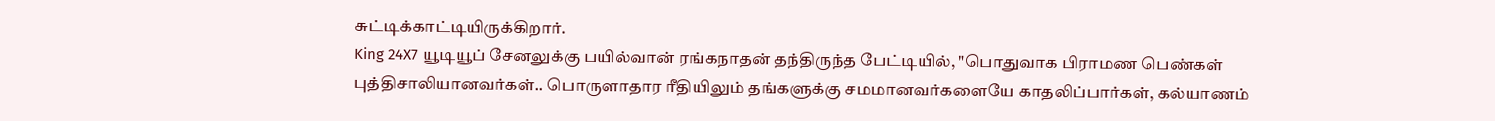சுட்டிக்காட்டியிருக்கிறார்.
King 24X7 யூடியூப் சேனலுக்கு பயில்வான் ரங்கநாதன் தந்திருந்த பேட்டியில், "பொதுவாக பிராமண பெண்கள் புத்திசாலியானவர்கள்.. பொருளாதார ரீதியிலும் தங்களுக்கு சமமானவர்களையே காதலிப்பார்கள், கல்யாணம்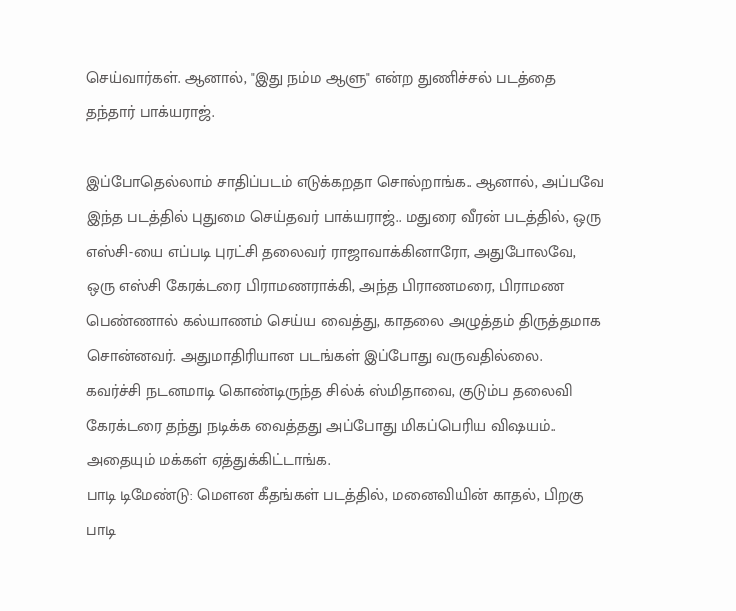செய்வார்கள். ஆனால், "இது நம்ம ஆளு" என்ற துணிச்சல் படத்தை தந்தார் பாக்யராஜ்.

இப்போதெல்லாம் சாதிப்படம் எடுக்கறதா சொல்றாங்க.. ஆனால், அப்பவே இந்த படத்தில் புதுமை செய்தவர் பாக்யராஜ்.. மதுரை வீரன் படத்தில், ஒரு எஸ்சி-யை எப்படி புரட்சி தலைவர் ராஜாவாக்கினாரோ, அதுபோலவே, ஒரு எஸ்சி கேரக்டரை பிராமணராக்கி, அந்த பிராணமரை, பிராமண பெண்ணால் கல்யாணம் செய்ய வைத்து, காதலை அழுத்தம் திருத்தமாக சொன்னவர். அதுமாதிரியான படங்கள் இப்போது வருவதில்லை.
கவர்ச்சி நடனமாடி கொண்டிருந்த சில்க் ஸ்மிதாவை, குடும்ப தலைவி கேரக்டரை தந்து நடிக்க வைத்தது அப்போது மிகப்பெரிய விஷயம்.. அதையும் மக்கள் ஏத்துக்கிட்டாங்க.
பாடி டிமேண்டு: மௌன கீதங்கள் படத்தில், மனைவியின் காதல், பிறகு பாடி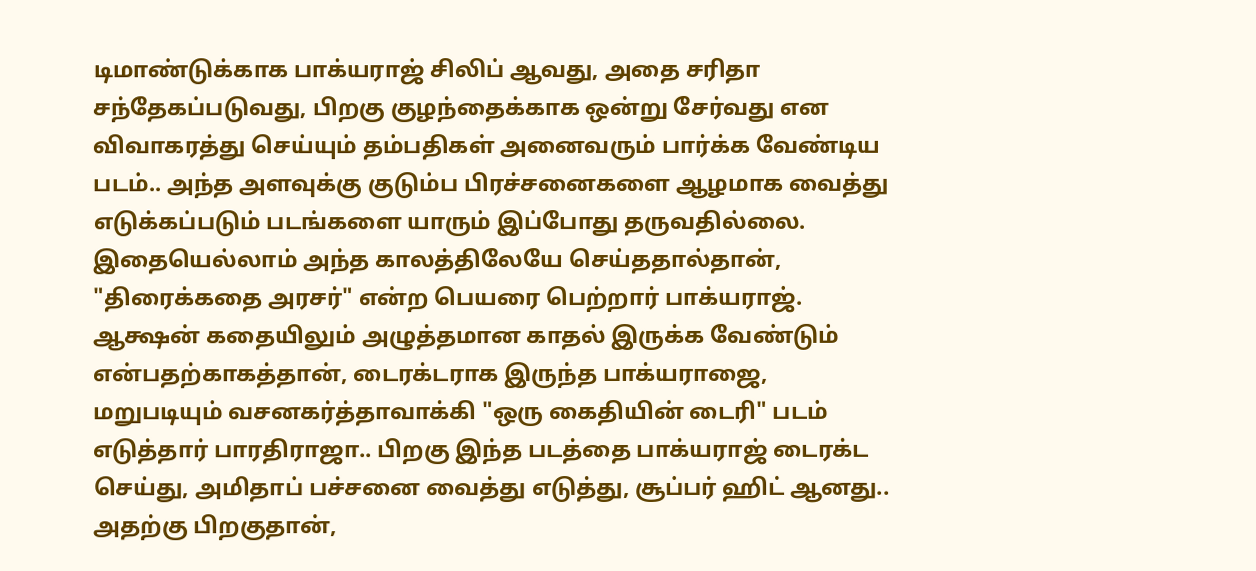டிமாண்டுக்காக பாக்யராஜ் சிலிப் ஆவது, அதை சரிதா சந்தேகப்படுவது, பிறகு குழந்தைக்காக ஒன்று சேர்வது என விவாகரத்து செய்யும் தம்பதிகள் அனைவரும் பார்க்க வேண்டிய படம்.. அந்த அளவுக்கு குடும்ப பிரச்சனைகளை ஆழமாக வைத்து எடுக்கப்படும் படங்களை யாரும் இப்போது தருவதில்லை. இதையெல்லாம் அந்த காலத்திலேயே செய்ததால்தான், "திரைக்கதை அரசர்" என்ற பெயரை பெற்றார் பாக்யராஜ்.
ஆக்ஷன் கதையிலும் அழுத்தமான காதல் இருக்க வேண்டும் என்பதற்காகத்தான், டைரக்டராக இருந்த பாக்யராஜை, மறுபடியும் வசனகர்த்தாவாக்கி "ஒரு கைதியின் டைரி" படம் எடுத்தார் பாரதிராஜா.. பிறகு இந்த படத்தை பாக்யராஜ் டைரக்ட செய்து, அமிதாப் பச்சனை வைத்து எடுத்து, சூப்பர் ஹிட் ஆனது.. அதற்கு பிறகுதான்,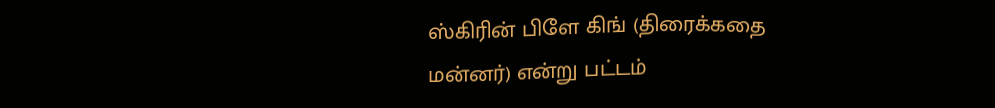ஸ்கிரின் பிளே கிங் (திரைக்கதை மன்னர்) என்று பட்டம்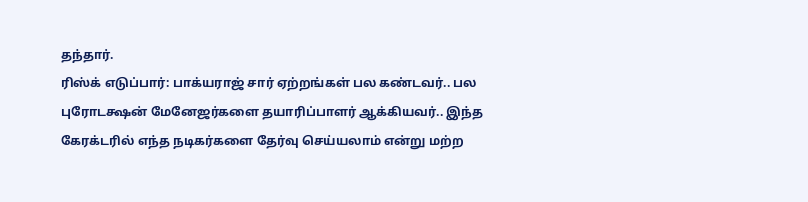தந்தார்.
ரிஸ்க் எடுப்பார்: பாக்யராஜ் சார் ஏற்றங்கள் பல கண்டவர்.. பல புரோடக்ஷன் மேனேஜர்களை தயாரிப்பாளர் ஆக்கியவர்.. இந்த கேரக்டரில் எந்த நடிகர்களை தேர்வு செய்யலாம் என்று மற்ற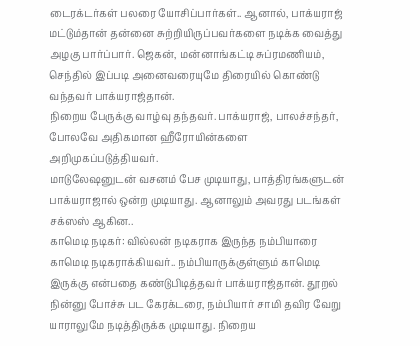டைரக்டர்கள் பலரை யோசிப்பார்கள்.. ஆனால், பாக்யராஜ் மட்டும்தான் தன்னை சுற்றியிருப்பவர்களை நடிக்க வைத்து அழகு பார்ப்பார். ஜெகன், மன்னாங்கட்டி சுப்ரமணியம், செந்தில் இப்படி அனைவரையுமே திரையில் கொண்டு வந்தவர் பாக்யராஜ்தான்.
நிறைய பேருக்கு வாழ்வு தந்தவர். பாக்யராஜ், பாலச்சந்தர், போலவே அதிகமான ஹீரோயின்களை அறிமுகப்படுத்தியவர்.
மாடுலேஷனுடன் வசனம் பேச முடியாது, பாத்திரங்களுடன் பாக்யராஜால் ஒன்ற முடியாது. ஆனாலும் அவரது படங்கள் சக்ஸஸ் ஆகின..
காமெடி நடிகர்: வில்லன் நடிகராக இருந்த நம்பியாரை காமெடி நடிகராக்கியவர்.. நம்பியாருக்குள்ளும் காமெடி இருக்கு என்பதை கண்டுபிடித்தவர் பாக்யராஜ்தான். தூறல் நின்னு போச்சு பட கேரக்டரை, நம்பியார் சாமி தவிர வேறு யாராலுமே நடித்திருக்க முடியாது. நிறைய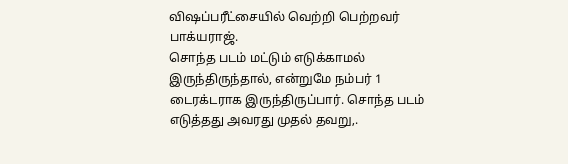விஷப்பரீட்சையில் வெற்றி பெற்றவர் பாக்யராஜ்.
சொந்த படம் மட்டும் எடுக்காமல் இருந்திருந்தால், என்றுமே நம்பர் 1 டைரக்டராக இருந்திருப்பார். சொந்த படம் எடுத்தது அவரது முதல் தவறு,.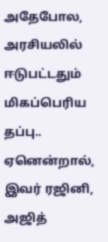அதேபோல, அரசியலில் ஈடுபட்டதும் மிகப்பெரிய தப்பு.. ஏனென்றால், இவர் ரஜினி, அஜித்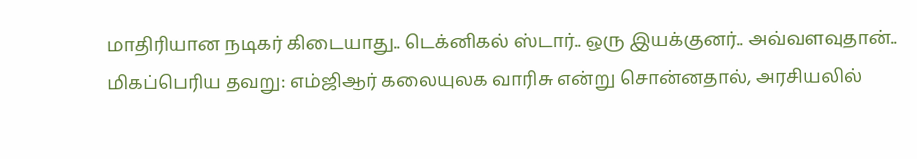மாதிரியான நடிகர் கிடையாது.. டெக்னிகல் ஸ்டார்.. ஒரு இயக்குனர்.. அவ்வளவுதான்..
மிகப்பெரிய தவறு: எம்ஜிஆர் கலையுலக வாரிசு என்று சொன்னதால், அரசியலில்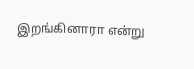இறங்கினாரா என்று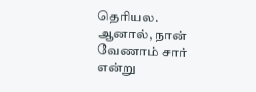தெரியல. ஆனால், நான் வேணாம் சார் என்று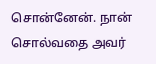சொன்னேன். நான் சொல்வதை அவர்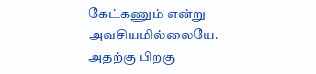கேட்கணும் என்று அவசியமில்லையே. அதற்கு பிறகு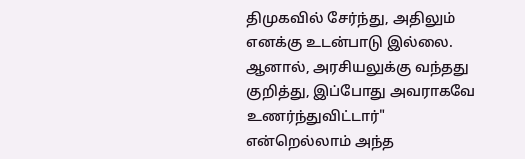திமுகவில் சேர்ந்து, அதிலும் எனக்கு உடன்பாடு இல்லை. ஆனால், அரசியலுக்கு வந்தது குறித்து, இப்போது அவராகவே உணர்ந்துவிட்டார்" என்றெல்லாம் அந்த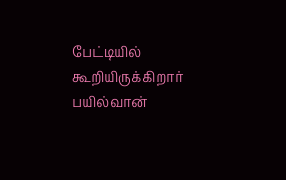பேட்டியில் கூறியிருக்கிறார் பயில்வான்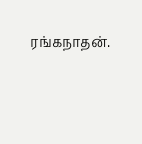ரங்கநாதன்.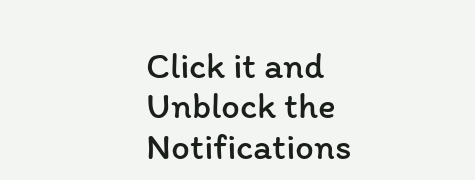Click it and Unblock the Notifications